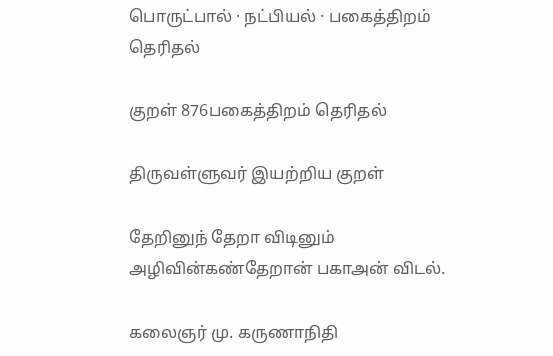பொருட்பால் · நட்பியல் · பகைத்திறம் தெரிதல்

குறள் 876பகைத்திறம் தெரிதல்

திருவள்ளுவர் இயற்றிய குறள்

தேறினுந் தேறா விடினும் அழிவின்கண்தேறான் பகாஅன் விடல்.

கலைஞர் மு. கருணாநிதி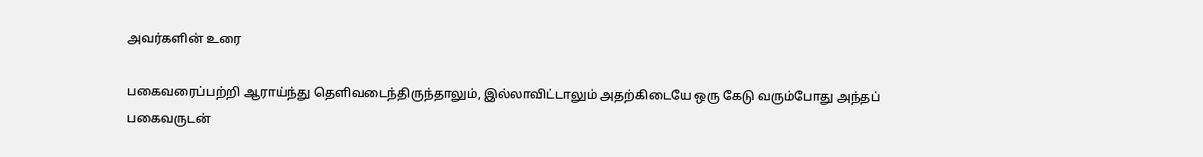அவர்களின் உரை

பகைவரைப்பற்றி ஆராய்ந்து தெளிவடைந்திருந்தாலும், இல்லாவிட்டாலும் அதற்கிடையே ஒரு கேடு வரும்போது அந்தப் பகைவருடன்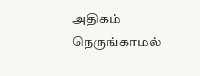அதிகம் நெருங்காமல்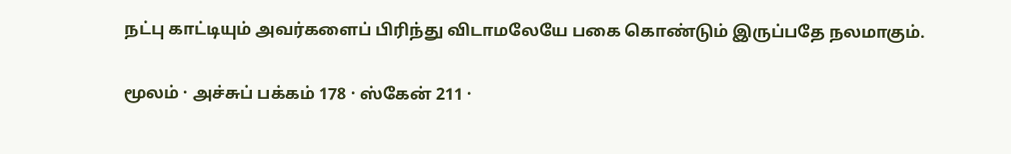நட்பு காட்டியும் அவர்களைப் பிரிந்து விடாமலேயே பகை கொண்டும் இருப்பதே நலமாகும்.

மூலம் · அச்சுப் பக்கம் 178 · ஸ்கேன் 211 ·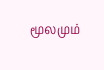மூலமும்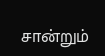சான்றும்